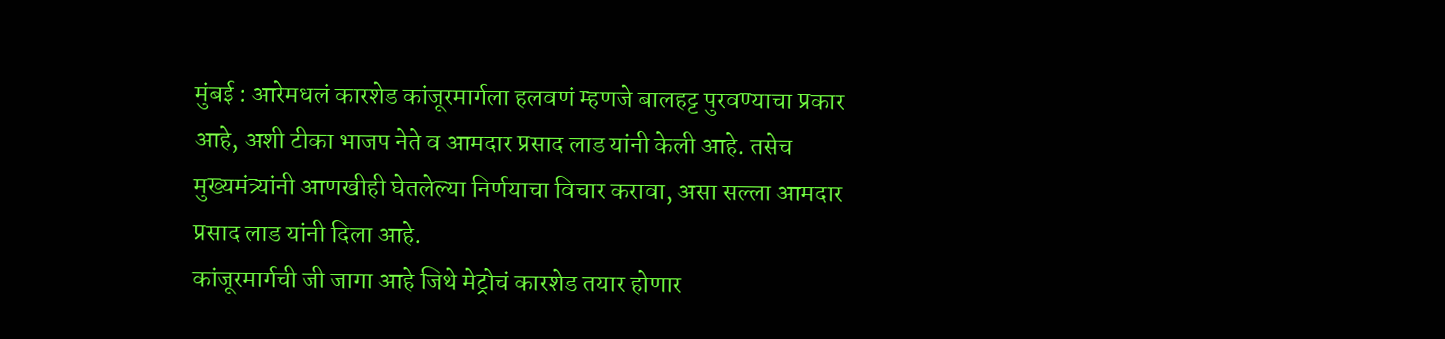मुंबई : आरेमधलं कारशेड कांजूरमार्गला हलवणं म्हणजे बालहट्ट पुरवण्याचा प्रकार आहे, अशी टीका भाजप नेते व आमदार प्रसाद लाड यांनी केली आहे. तसेच मुख्यमंत्र्यांनी आणखीही घेतलेल्या निर्णयाचा विचार करावा, असा सल्ला आमदार प्रसाद लाड यांनी दिला आहे.
कांजूरमार्गची जी जागा आहे जिथे मेट्रोचं कारशेड तयार होणार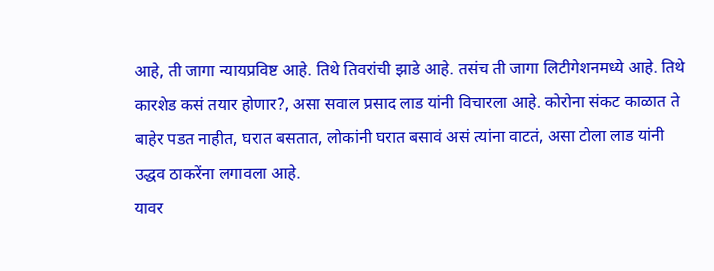आहे, ती जागा न्यायप्रविष्ट आहे. तिथे तिवरांची झाडे आहे. तसंच ती जागा लिटीगेशनमध्ये आहे. तिथे कारशेड कसं तयार होणार?, असा सवाल प्रसाद लाड यांनी विचारला आहे. कोरोना संकट काळात ते बाहेर पडत नाहीत, घरात बसतात, लोकांनी घरात बसावं असं त्यांना वाटतं, असा टोला लाड यांनी उद्धव ठाकरेंना लगावला आहे.
यावर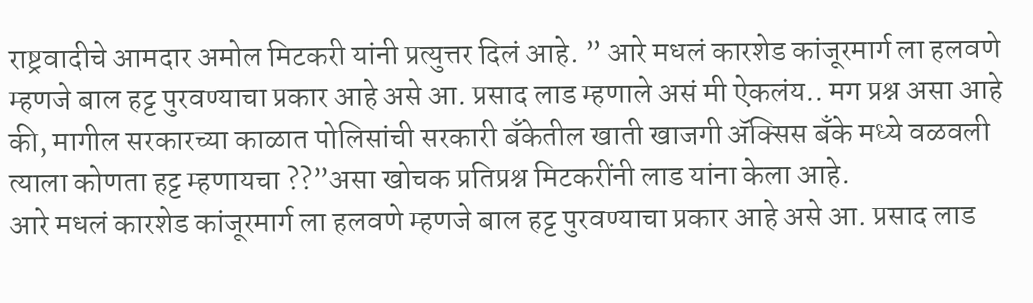राष्ट्रवादीचे आमदार अमोल मिटकरी यांनी प्रत्युत्तर दिलं आहे. ” आरे मधलं कारशेड कांजूरमार्ग ला हलवणे म्हणजे बाल हट्ट पुरवण्याचा प्रकार आहे असे आ. प्रसाद लाड म्हणाले असं मी ऐकलंय.. मग प्रश्न असा आहे की, मागील सरकारच्या काळात पोलिसांची सरकारी बँकेतील खाती खाजगी ॲक्सिस बँके मध्ये वळवली त्याला कोणता हट्ट म्हणायचा ??”असा खोचक प्रतिप्रश्न मिटकरींनी लाड यांना केला आहे.
आरे मधलं कारशेड कांजूरमार्ग ला हलवणे म्हणजे बाल हट्ट पुरवण्याचा प्रकार आहे असे आ. प्रसाद लाड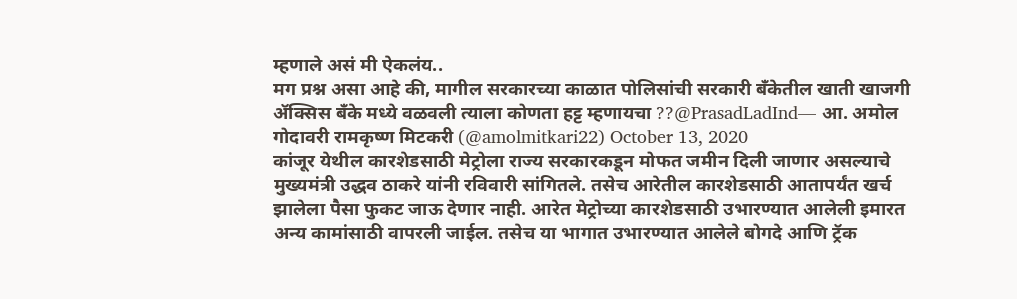म्हणाले असं मी ऐकलंय..
मग प्रश्न असा आहे की, मागील सरकारच्या काळात पोलिसांची सरकारी बँकेतील खाती खाजगी ॲक्सिस बँके मध्ये वळवली त्याला कोणता हट्ट म्हणायचा ??@PrasadLadInd— आ. अमोल गोदावरी रामकृष्ण मिटकरी (@amolmitkari22) October 13, 2020
कांजूर येथील कारशेडसाठी मेट्रोला राज्य सरकारकडून मोफत जमीन दिली जाणार असल्याचे मुख्यमंत्री उद्धव ठाकरे यांनी रविवारी सांगितले. तसेच आरेतील कारशेडसाठी आतापर्यंत खर्च झालेला पैसा फुकट जाऊ देणार नाही. आरेत मेट्रोच्या कारशेडसाठी उभारण्यात आलेली इमारत अन्य कामांसाठी वापरली जाईल. तसेच या भागात उभारण्यात आलेले बोगदे आणि ट्रॅक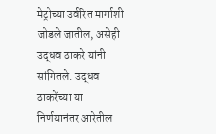मेट्रोच्या उर्वरित मार्गाशी जोडले जातील, असेही उद्धव ठाकरे यांनी सांगितले. उद्धव ठाकरेंच्या या निर्णयानंतर आरेतील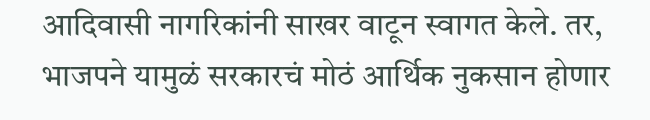आदिवासी नागरिकांनी साखर वाटून स्वागत केले. तर, भाजपने यामुळं सरकारचं मोठं आर्थिक नुकसान होणार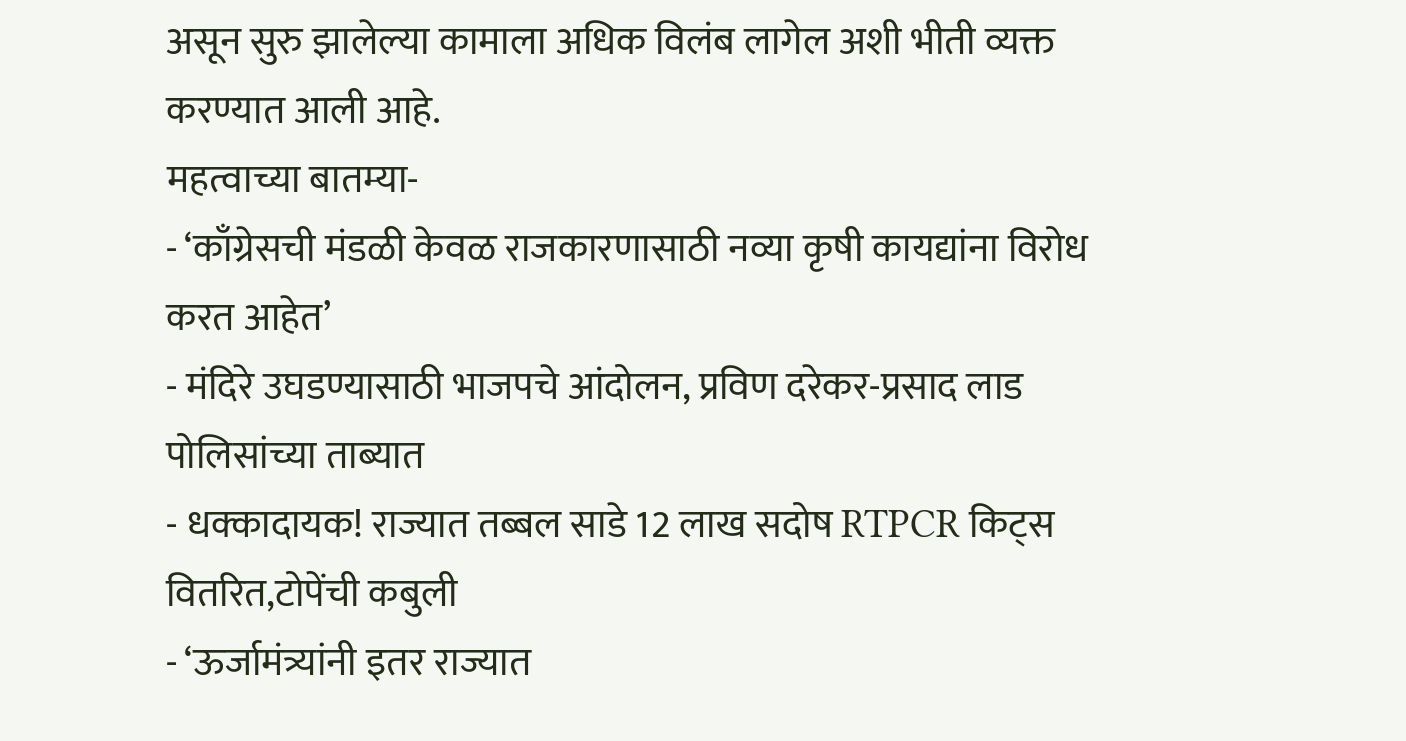असून सुरु झालेल्या कामाला अधिक विलंब लागेल अशी भीती व्यक्त करण्यात आली आहे.
महत्वाच्या बातम्या-
- ‘काँग्रेसची मंडळी केवळ राजकारणासाठी नव्या कृषी कायद्यांना विरोध करत आहेत’
- मंदिरे उघडण्यासाठी भाजपचे आंदोलन, प्रविण दरेकर-प्रसाद लाड पोलिसांच्या ताब्यात
- धक्कादायक! राज्यात तब्बल साडे 12 लाख सदोष RTPCR किट्स वितरित,टोपेंची कबुली
- ‘ऊर्जामंत्र्यांनी इतर राज्यात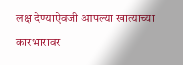लक्ष देण्याऐवजी आपल्या खात्याच्या कारभारावर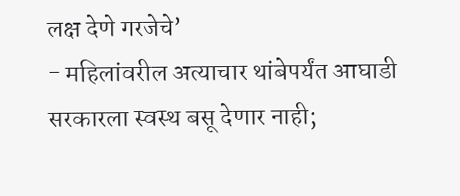लक्ष देणे गरजेचे’
- महिलांवरील अत्याचार थांबेपर्यंत आघाडी सरकारला स्वस्थ बसू देणार नाही;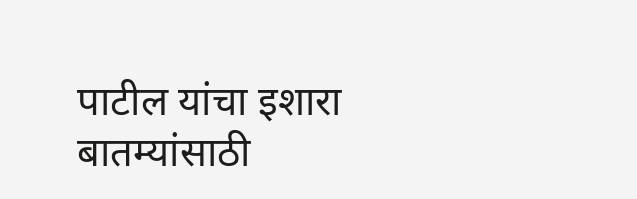पाटील यांचा इशारा
बातम्यांसाठी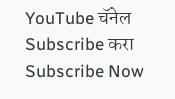YouTube चॅनेल Subscribe करा
Subscribe Now